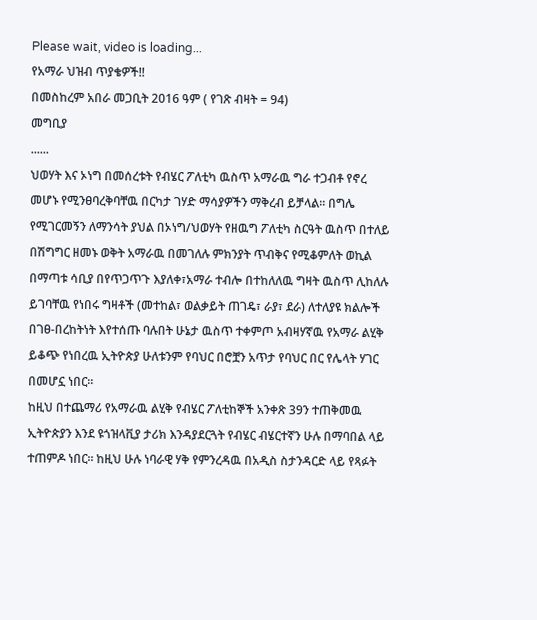Please wait, video is loading...
የአማራ ህዝብ ጥያቄዎች!!
በመስከረም አበራ መጋቢት 2016 ዓም ( የገጽ ብዛት = 94)
መግቢያ
......
ህወሃት እና ኦነግ በመሰረቱት የብሄር ፖለቲካ ዉስጥ አማራዉ ግራ ተጋብቶ የኖረ መሆኑ የሚንፀባረቅባቸዉ በርካታ ገሃድ ማሳያዎችን ማቅረብ ይቻላል፡፡ በግሌ የሚገርመኝን ለማንሳት ያህል በኦነግ/ህወሃት የዘዉግ ፖለቲካ ስርዓት ዉስጥ በተለይ በሽግግር ዘመኑ ወቅት አማራዉ በመገለሉ ምክንያት ጥብቅና የሚቆምለት ወኪል በማጣቱ ሳቢያ በየጥጋጥጉ እያለቀ፣አማራ ተብሎ በተከለለዉ ግዛት ዉስጥ ሊከለሉ ይገባቸዉ የነበሩ ግዛቶች (መተከል፣ ወልቃይት ጠገዴ፣ ራያ፣ ደራ) ለተለያዩ ክልሎች በገፀ-በረከትነት እየተሰጡ ባሉበት ሁኔታ ዉስጥ ተቀምጦ አብዛሃኛዉ የአማራ ልሂቅ ይቆጭ የነበረዉ ኢትዮጵያ ሁለቱንም የባህር በሮቿን አጥታ የባህር በር የሌላት ሃገር በመሆኗ ነበር፡፡
ከዚህ በተጨማሪ የአማራዉ ልሂቅ የብሄር ፖለቲከኞች አንቀጽ 39ን ተጠቅመዉ ኢትዮጵያን እንደ ዩጎዝላቪያ ታሪክ እንዳያደርጓት የብሄር ብሄርተኛን ሁሉ በማባበል ላይ ተጠምዶ ነበር፡፡ ከዚህ ሁሉ ነባራዊ ሃቅ የምንረዳዉ በአዲስ ስታንዳርድ ላይ የጻፉት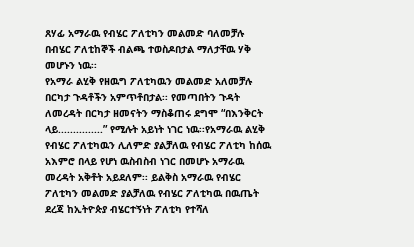ጸሃፊ አማራዉ የብሄር ፖለቲካን መልመድ ባለመቻሉ በብሄር ፖለቲከኞች ብልጫ ተወስዶበታል ማለታቸዉ ሃቅ
መሆኑን ነዉ፡፡
የአማራ ልሂቅ የዘዉግ ፖለቲካዉን መልመድ አለመቻሉ በርካታ ጉዳቶችን አምጥቶበታል፡፡ የመጣበትን ጉዳት ለመረዳት በርካታ ዘመናትን ማስቆጠሩ ደግሞ “በእንቅርት ላይ...............” የሚሉት አይነት ነገር ነዉ፡፡የአማራዉ ልሂቅ የብሄር ፖለቲካዉን ሊለምድ ያልቻለዉ የብሄር ፖለቲካ ከሰዉ አእምሮ በላይ የሆነ ዉስብስብ ነገር በመሆኑ አማራዉ መረዳት አቅቶት አይደለም፡፡ ይልቅስ አማራዉ የብሄር ፖለቲካን መልመድ ያልቻለዉ የብሄር ፖለቲካዉ በዉጤት ደረጃ ከኢትዮጵያ ብሄርተኝነት ፖለቲካ የተሻለ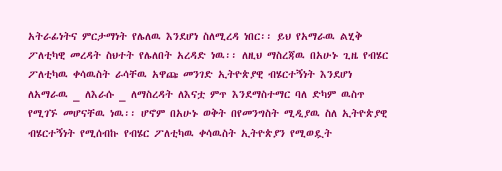አትራፊነትና ምርታማነት የሌለዉ እንደሆነ ስለሚረዳ ነበር፡፡ ይህ የአማራዉ ልሂቅ ፖለቲካዊ መረዳት ስህተት የሌለበት አረዳድ ነዉ፡፡ ለዚህ ማስረጃዉ በአሁኑ ጊዜ የብሄር ፖለቲካዉ ቀሳዉስት ራሳቸዉ አዋጩ መንገድ ኢትዮጵያዊ ብሄርተኝነት እንደሆነ ለአማራዉ _ ለእራሱ _ ለማስረዳት ለእናቷ ምጥ እንደማስተማር ባለ ድካም ዉስጥ የሚገኙ መሆናቸዉ ነዉ፡፡ ሆኖም በአሁኑ ወቅት በየመንግስት ሚዲያዉ ስለ ኢትዮጵያዊ ብሄርተኝነት የሚሰብኩ የብሄር ፖለቲካዉ ቀሳዉስት ኢትዮጵያን የሚወዷት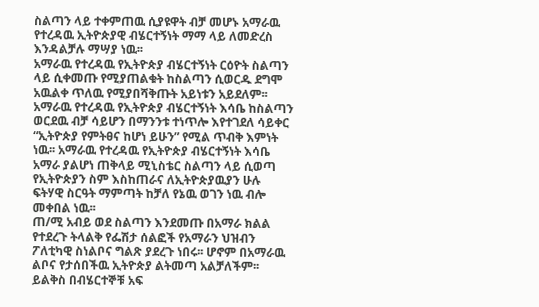ስልጣን ላይ ተቀምጠዉ ሲያዩዋት ብቻ መሆኑ አማራዉ የተረዳዉ ኢትዮጵያዊ ብሄርተኝነት ማማ ላይ ለመድረስ እንዳልቻሉ ማሣያ ነዉ፡፡
አማራዉ የተረዳዉ የኢትዮጵያ ብሄርተኝነት ርዕዮት ስልጣን ላይ ሲቀመጡ የሚያጠልቁት ከስልጣን ሲወርዱ ደግሞ አዉልቀ ጥለዉ የሚያበሻቅጡት አይነቱን አይደለም፡፡ አማራዉ የተረዳዉ የኢትዮጵያ ብሄርተኝነት እሳቤ ከስልጣን ወርደዉ ብቻ ሳይሆን በማንንቱ ተነጥሎ እየተገደለ ሳይቀር “ኢትዮጵያ የምትፀና ከሆነ ይሁን” የሚል ጥብቅ እምነት ነዉ፡፡ አማራዉ የተረዳዉ የኢትዮጵያ ብሄርተኝነት እሳቤ አማራ ያልሆነ ጠቅላይ ሚኒስቴር ስልጣን ላይ ሲወጣ የኢትዮጵያን ስም እስከጠራና ለኢትዮጵያዉያን ሁሉ ፍትሃዊ ስርዓት ማምጣት ከቻለ የኔዉ ወገን ነዉ ብሎ መቀበል ነዉ፡፡
ጠ/ሚ አብይ ወደ ስልጣን እንደመጡ በአማራ ክልል የተደረጉ ትላልቅ የፌሽታ ሰልፎች የአማራን ህዝብን ፖለቲካዊ ስነልቦና ግልጽ ያደረጉ ነበሩ፡፡ ሆኖም በአማራዉ ልቦና የታሰበችዉ ኢትዮጵያ ልትመጣ አልቻለችም፡፡ ይልቅስ በብሄርተኞቹ አፍ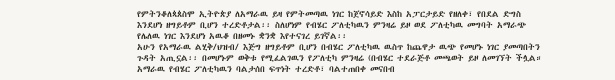የምትንቆለጳጰስሞ ኢትዮጵያ ለአማራዉ ይዛ የምትመጣዉ ነገር ከጀኖሳይድ እስከ አፓርታይድ የዘለቀ፣ የበደል ድግስ እንደሆነ ዘግይቶም ቢሆን ተረድቶታል፡፡ ስለሆነም የብሄር ፖለቲካዉን ምንዛሬ ይዞ ወደ ፖለቲካዉ መግባት አማራጭ የሌለዉ ነገር እንደሆነ አዉቆ በዘመኑ ቋንቋ እየተናገረ ይገኛል፡፡
አሁን የአማራዉ ልሂቅ/ህዝብ/ እጅግ ዘግይቶም ቢሆን በብሄር ፖለቲካዉ ዉስጥ ከጨዋታ ዉጭ የመሆኑ ነገር ያመጣበትን ጉዳት አጢኗል፡፡ በመሆኑም ወቅቱ የሚፈልገዉን የፖለቲካ ምንዛሬ (በብሄር ተደራጅቶ መጫወት ይዞ ለመገኘት ችሏል።
አማራዉ የብሄር ፖለቲካዉን ባልታሰበ ፍጥነት ተረድቶ፣ ባልተጠበቀ መናበብ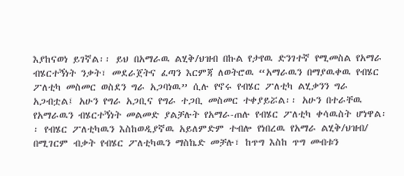እያከናወነ ይገኛል፡፡ ይህ በአማራዉ ልሂቅ/ህዝብ በኩል የታየዉ ድንገተኛ የሚመስል የአማራ ብሄርተኝነት ንቃት፣ መደራጀትና ፈጣን እርምጃ ለወትሮዉ “አማራዉን በማያዉቀዉ የብሄር ፖለቲካ መስመር ወስደን ግራ አጋባነዉ” ሲሉ የኖሩ የብሄር ፖለቲካ ልሂቃንን ግራ አጋብቷል፤ አሁን የግራ አጋቢና የግራ ተጋቢ መስመር ተቀያይሯል፡፡ አሁን በተራቸዉ የአማራዉን ብሄርተኝነት መልመድ ያልቻሉት የአማራ-ጠሉ የብሄር ፖለቲካ ቀሳዉስት ሆነዋል፡፡ የብሄር ፖለቲካዉን እስከወዲያኛዉ አይለምድም ተብሎ የነበረዉ የአማራ ልሂቅ/ህዝብ/ በሚገርም ብቃት የብሄር ፖለቲካዉን ማስኬድ መቻሉ፣ ከጥግ እስከ ጥግ መብቱን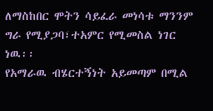ለማስከበር ሞትን ሳይፈራ መነሳቱ ማንንም ግራ የሚያጋባ፣ተአምር የሚመስል ነገር ነዉ፡፡
የአማራዉ ብሄርተኝነት አይመጣም በሚል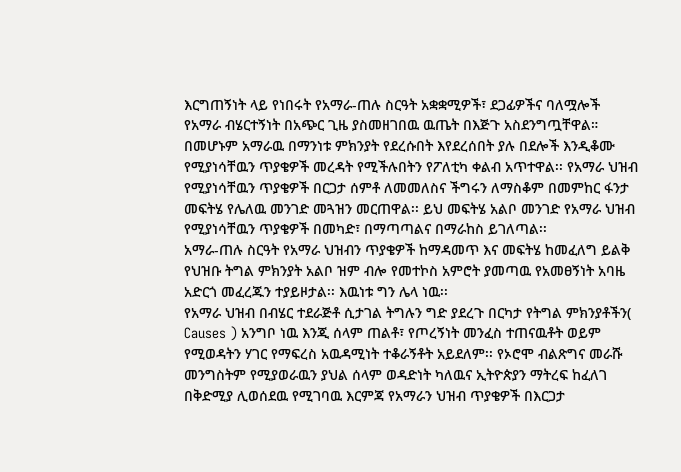እርግጠኝነት ላይ የነበሩት የአማራ-ጠሉ ስርዓት አቋቋሚዎች፣ ደጋፊዎችና ባለሟሎች የአማራ ብሄርተኝነት በአጭር ጊዜ ያስመዘገበዉ ዉጤት በእጅጉ አስደንግጧቸዋል። በመሆኑም አማራዉ በማንነቱ ምክንያት የደረሱበት እየደረሰበት ያሉ በደሎች እንዲቆሙ የሚያነሳቸዉን ጥያቄዎች መረዳት የሚችሉበትን የፖለቲካ ቀልብ አጥተዋል፡፡ የአማራ ህዝብ የሚያነሳቸዉን ጥያቄዎች በርጋታ ሰምቶ ለመመለስና ችግሩን ለማስቆም በመምከር ፋንታ መፍትሄ የሌለዉ መንገድ መጓዝን መርጠዋል፡፡ ይህ መፍትሄ አልቦ መንገድ የአማራ ህዝብ የሚያነሳቸዉን ጥያቄዎች በመካድ፣ በማጣጣልና በማራከስ ይገለጣል፡፡
አማራ-ጠሉ ስርዓት የአማራ ህዝብን ጥያቄዎች ከማዳመጥ እና መፍትሄ ከመፈለግ ይልቅ የህዝቡ ትግል ምክንያት አልቦ ዝም ብሎ የመተኮስ አምሮት ያመጣዉ የአመፀኝነት አባዜ አድርጎ መፈረጁን ተያይዞታል፡፡ እዉነቱ ግን ሌላ ነዉ፡፡
የአማራ ህዝብ በብሄር ተደራጅቶ ሲታገል ትግሉን ግድ ያደረጉ በርካታ የትግል ምክንያቶችን( Causes ) አንግቦ ነዉ እንጂ ሰላም ጠልቶ፣ የጦረኝነት መንፈስ ተጠናዉቶት ወይም የሚወዳትን ሃገር የማፍረስ አዉዳሚነት ተቆራኝቶት አይደለም፡፡ የኦሮሞ ብልጽግና መራሹ መንግስትም የሚያወራዉን ያህል ሰላም ወዳድነት ካለዉና ኢትዮጵያን ማትረፍ ከፈለገ በቅድሚያ ሊወሰደዉ የሚገባዉ እርምጃ የአማራን ህዝብ ጥያቄዎች በእርጋታ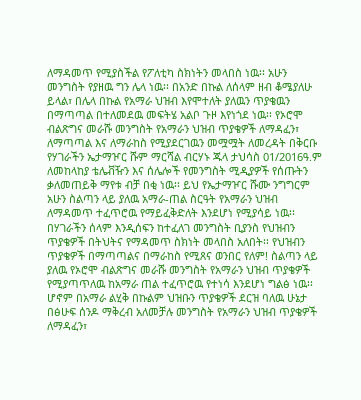ለማዳመጥ የሚያስችል የፖለቲካ ስክነትን መላበስ ነዉ፡፡ አሁን መንግስት የያዘዉ ግን ሌላ ነዉ፡፡ በአንድ በኩል ለሰላም ዘብ ቆሜያለሁ ይላል፣ በሌላ በኩል የአማራ ህዝብ እየሞተለት ያለዉን ጥያቄዉን በማጣጣል በተለመደዉ መፍትሄ አልቦ ጉዞ እየነጎደ ነዉ፡፡ የኦሮሞ ብልጽግና መራሹ መንግስት የአማራን ህዝብ ጥያቄዎች ለማዳፈን፣ ለማጣጣል እና ለማራከስ የሚያደርገዉን መሟሟት ለመረዳት በቅርቡ የሃገራችን ኤታማዦር ሹም ማርሻል ብርሃኑ ጁላ ታህሳስ 01/2016ዓ.ም ለመከላከያ ቴሌቭዥን እና ሰሌሎች የመንግስት ሚዲያዎች የሰጡትን ቃለመጠይቅ ማየቱ ብቻ በቂ ነዉ፡፡ ይህ የኤታማዦር ሹሙ ንግግርም አሁን ስልጣን ላይ ያለዉ አማራ-ጠል ስርዓት የአማራን ህዝብ ለማዳመጥ ተፈጥሮዉ የማይፈቅድለት እንደሆነ የሚያሳይ ነዉ፡፡
በሃገራችን ሰላም እንዲሰፍን ከተፈለገ መንግስት ቢያንስ የህዝብን ጥያቄዎች በትህትና የማዳመጥ ስክነት መላበስ አለበት፡፡ የህዝብን ጥያቄዎች በማጣጣልና በማራከስ የሚጸና ወንበር የለም! ስልጣን ላይ ያለዉ የኦሮሞ ብልጽግና መራሹ መንግስት የአማራን ህዝብ ጥያቄዎች የሚያጣጥለዉ ከአማራ ጠል ተፈጥሮዉ የተነሳ እንደሆነ ግልፅ ነዉ፡፡ ሆኖም በአማራ ልሂቅ በኩልም ህዝቡን ጥያቄዎች ደርዝ ባለዉ ሁኔታ በፅሁፍ ሰንዶ ማቅረብ አለመቻሉ መንግስት የአማራን ህዝብ ጥያቄዎች ለማዳፈን፣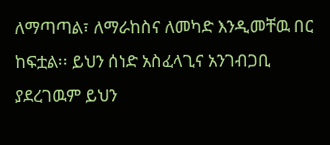ለማጣጣል፣ ለማራከስና ለመካድ እንዲመቸዉ በር ከፍቷል፡፡ ይህን ሰነድ አስፈላጊና አንገብጋቢ ያደረገዉም ይህን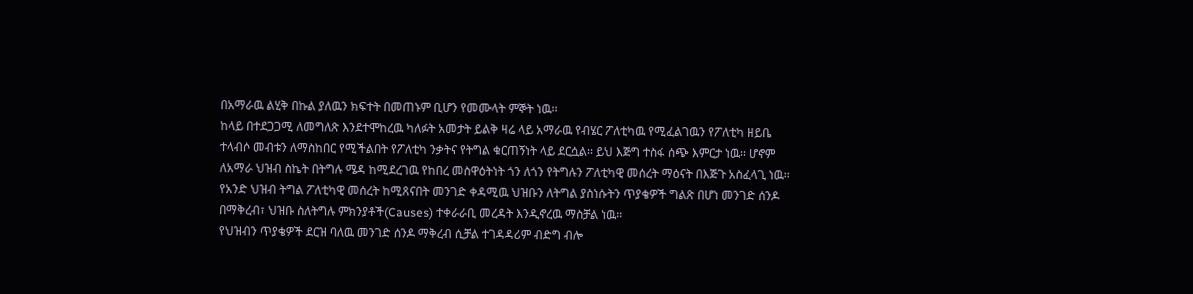በአማራዉ ልሂቅ በኩል ያለዉን ክፍተት በመጠኑም ቢሆን የመሙላት ምኞት ነዉ፡፡
ከላይ በተደጋጋሚ ለመግለጽ እንደተሞከረዉ ካለፉት አመታት ይልቅ ዛሬ ላይ አማራዉ የብሄር ፖለቲካዉ የሚፈልገዉን የፖለቲካ ዘይቤ ተላብሶ መብቱን ለማስከበር የሚችልበት የፖለቲካ ንቃትና የትግል ቁርጠኝነት ላይ ደርሷል፡፡ ይህ እጅግ ተስፋ ሰጭ እምርታ ነዉ፡፡ ሆኖም ለአማራ ህዝብ ስኬት በትግሉ ሜዳ ከሚደረገዉ የከበረ መስዋዕትነት ጎን ለጎን የትግሉን ፖለቲካዊ መሰረት ማዕናት በእጅጉ አስፈላጊ ነዉ፡፡ የአንድ ህዝብ ትግል ፖለቲካዊ መሰረት ከሚጸናበት መንገድ ቀዳሚዉ ህዝቡን ለትግል ያስነሱትን ጥያቄዎች ግልጽ በሆነ መንገድ ሰንዶ በማቅረብ፣ ህዝቡ ስለትግሉ ምክንያቶች(Causes) ተቀራራቢ መረዳት እንዲኖረዉ ማስቻል ነዉ፡፡
የህዝብን ጥያቄዎች ደርዝ ባለዉ መንገድ ሰንዶ ማቅረብ ሲቻል ተገዳዳሪም ብድግ ብሎ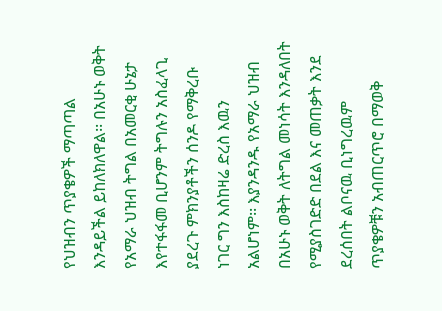የህዝብን ጥያቄዎች ማጣጣል እንዳይችል ይከለክለዋል፡፡ በአሁኑ ወቅት የአማራ ህዝብ ትግል በአመርቂ ሁኔታ እየተፋፋመ ቢሆንም ትግሉን አስፈላጊ ያደረጉ ምክንያቶችን ሰንዶ የማቅረቡ ነገር ግን እስከዛሬ ድረስ እዉን አልሆነም፡፡ እያንዳንዱ የአማራ ህዝብ በአሁኑ ወቅት ለትግል መነሳት እንዳለበት የሚያስገድድ በደል እና መጠቃት እንደ ደረሰበት ልቦናዉ ቢነግረዉም ጥያቄዎቹን አብጠርጥሮ በማወቅ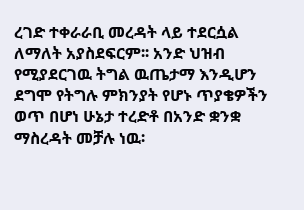ረገድ ተቀራራቢ መረዳት ላይ ተደርሷል ለማለት አያስደፍርም፡፡ አንድ ህዝብ የሚያደርገዉ ትግል ዉጤታማ እንዲሆን ደግሞ የትግሉ ምክንያት የሆኑ ጥያቄዎችን ወጥ በሆነ ሁኔታ ተረድቶ በአንድ ቋንቋ ማስረዳት መቻሉ ነዉ፡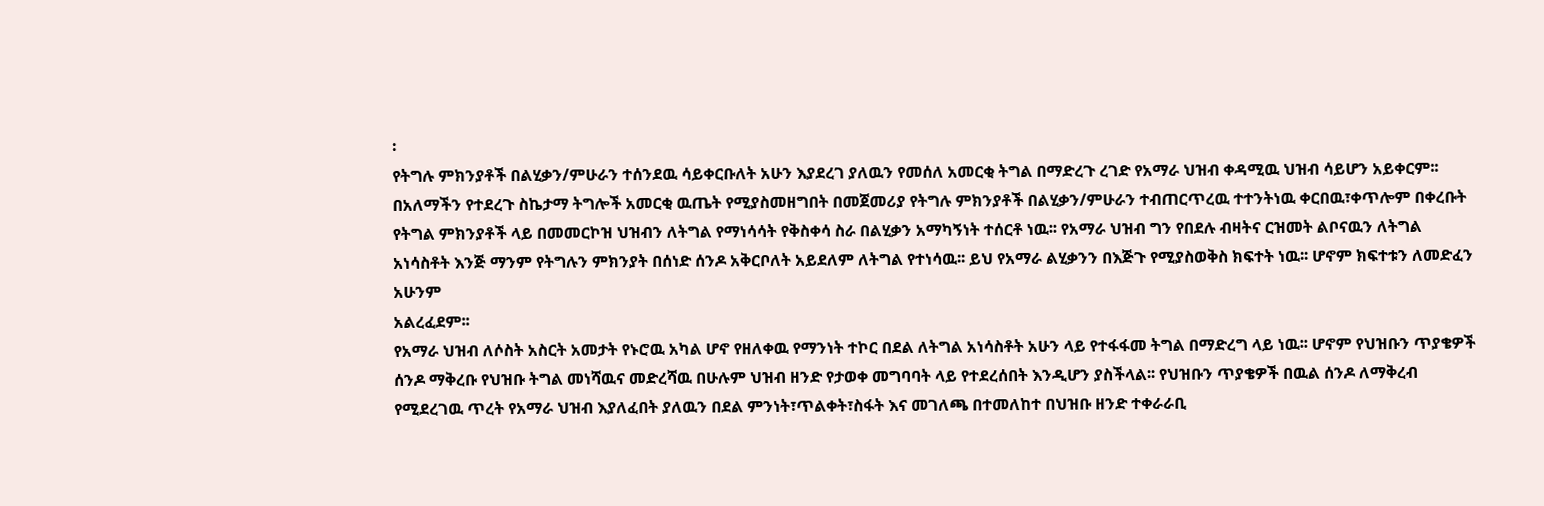፡
የትግሉ ምክንያቶች በልሂቃን/ምሁራን ተሰንደዉ ሳይቀርቡለት አሁን እያደረገ ያለዉን የመሰለ አመርቂ ትግል በማድረጉ ረገድ የአማራ ህዝብ ቀዳሚዉ ህዝብ ሳይሆን አይቀርም፡፡ በአለማችን የተደረጉ ስኬታማ ትግሎች አመርቂ ዉጤት የሚያስመዘግበት በመጀመሪያ የትግሉ ምክንያቶች በልሂቃን/ምሁራን ተብጠርጥረዉ ተተንትነዉ ቀርበዉ፣ቀጥሎም በቀረቡት የትግል ምክንያቶች ላይ በመመርኮዝ ህዝብን ለትግል የማነሳሳት የቅስቀሳ ስራ በልሂቃን አማካኝነት ተሰርቶ ነዉ፡፡ የአማራ ህዝብ ግን የበደሉ ብዛትና ርዝመት ልቦናዉን ለትግል አነሳስቶት እንጅ ማንም የትግሉን ምክንያት በሰነድ ሰንዶ አቅርቦለት አይደለም ለትግል የተነሳዉ፡፡ ይህ የአማራ ልሂቃንን በእጅጉ የሚያስወቅስ ክፍተት ነዉ፡፡ ሆኖም ክፍተቱን ለመድፈን አሁንም
አልረፈደም፡፡
የአማራ ህዝብ ለሶስት አስርት አመታት የኑሮዉ አካል ሆኖ የዘለቀዉ የማንነት ተኮር በደል ለትግል አነሳስቶት አሁን ላይ የተፋፋመ ትግል በማድረግ ላይ ነዉ፡፡ ሆኖም የህዝቡን ጥያቄዎች ሰንዶ ማቅረቡ የህዝቡ ትግል መነሻዉና መድረሻዉ በሁሉም ህዝብ ዘንድ የታወቀ መግባባት ላይ የተደረሰበት እንዲሆን ያስችላል፡፡ የህዝቡን ጥያቄዎች በዉል ሰንዶ ለማቅረብ የሚደረገዉ ጥረት የአማራ ህዝብ እያለፈበት ያለዉን በደል ምንነት፣ጥልቀት፣ስፋት እና መገለጫ በተመለከተ በህዝቡ ዘንድ ተቀራራቢ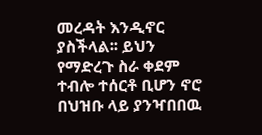መረዳት እንዲኖር ያስችላል፡፡ ይህን የማድረጉ ስራ ቀደም ተብሎ ተሰርቶ ቢሆን ኖሮ በህዝቡ ላይ ያንዣበበዉ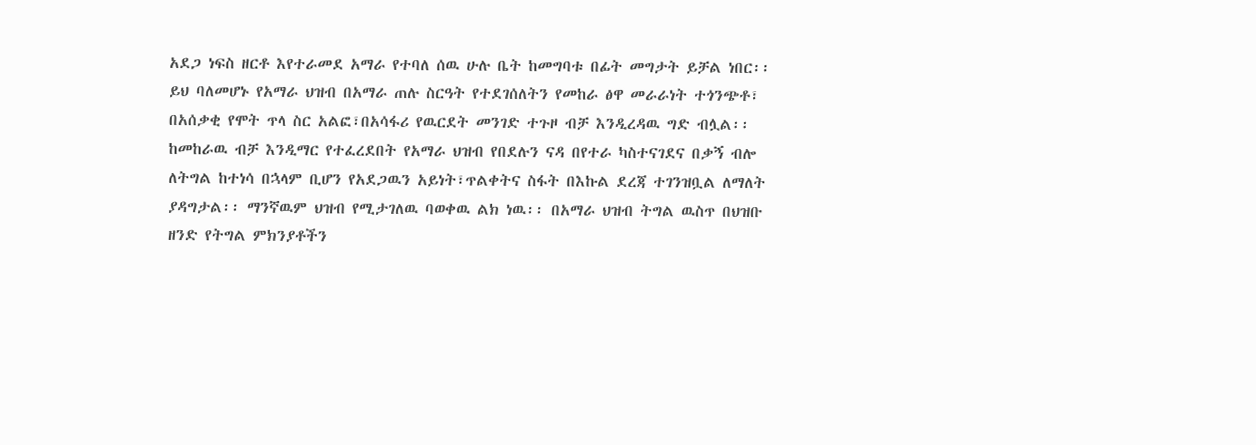አደጋ ነፍስ ዘርቶ እየተራመደ አማራ የተባለ ሰዉ ሁሉ ቤት ከመግባቱ በፊት መግታት ይቻል ነበር፡፡ ይህ ባለመሆኑ የአማራ ህዝብ በአማራ ጠሉ ስርዓት የተደገሰለትን የመከራ ፅዋ መራራነት ተጎንጭቶ፣ በአሰቃቂ የሞት ጥላ ስር አልፎ፣በአሳፋሪ የዉርደት መንገድ ተጉዞ ብቻ እንዲረዳዉ ግድ ብሏል፡፡
ከመከራዉ ብቻ እንዲማር የተፈረደበት የአማራ ህዝብ የበደሉን ናዳ በየተራ ካስተናገደና በቃኝ ብሎ ለትግል ከተነሳ በኋላም ቢሆን የአደጋዉን አይነት፣ጥልቀትና ስፋት በእኩል ደረጃ ተገንዝቧል ለማለት ያዳግታል፡፡ ማንኛዉም ህዝብ የሚታገለዉ ባወቀዉ ልክ ነዉ፡፡ በአማራ ህዝብ ትግል ዉስጥ በህዝቡ ዘንድ የትግል ምክንያቶችን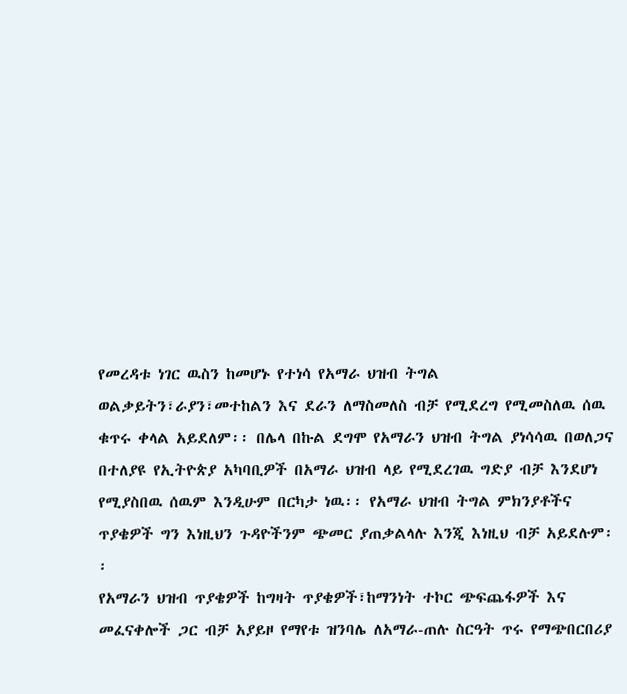የመረዳቱ ነገር ዉስን ከመሆኑ የተነሳ የአማራ ህዝብ ትግል ወልቃይትን፣ራያን፣መተከልን እና ደራን ለማስመለስ ብቻ የሚደረግ የሚመስለዉ ሰዉ ቁጥሩ ቀላል አይደለም፡፡ በሌላ በኩል ደግሞ የአማራን ህዝብ ትግል ያነሳሳዉ በወለጋና በተለያዩ የኢትዮጵያ አካባቢዎች በአማራ ህዝብ ላይ የሚደረገዉ ግድያ ብቻ እንደሆነ የሚያስበዉ ሰዉም እንዲሁም በርካታ ነዉ፡፡ የአማራ ህዝብ ትግል ምክንያቶችና ጥያቄዎች ግን እነዚህን ጉዳዮችንም ጭመር ያጠቃልላሉ እንጂ እነዚህ ብቻ አይደሉም፡፡
የአማራን ህዝብ ጥያቄዎች ከግዛት ጥያቄዎች፣ከማንነት ተኮር ጭፍጨፋዎች እና መፈናቀሎች ጋር ብቻ አያይዞ የማየቱ ዝንባሌ ለአማራ-ጠሉ ስርዓት ጥሩ የማጭበርበሪያ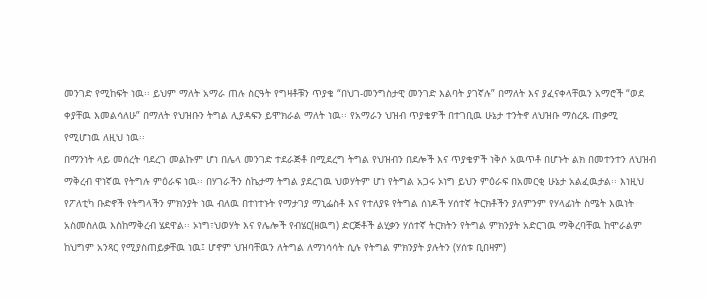መንገድ የሚከፍት ነዉ፡፡ ይህም ማለት አማራ ጠሉ ስርዓት የግዛቶቹን ጥያቄ “በህገ-መንግስታዊ መንገድ እልባት ያገኛሉ” በማለት እና ያፈናቀላቸዉን አማሮች “ወደ ቀያቸዉ እመልሳለሁ” በማለት የህዝቡን ትግል ሊያዳፍን ይሞክራል ማለት ነዉ፡፡ የአማራን ህዝብ ጥያቄዎች በተገቢዉ ሁኔታ ተንትኖ ለህዝቡ ማስረጹ ጠቃሚ የሚሆነዉ ለዚህ ነዉ፡፡
በማንነት ላይ መሰረት ባደረገ መልኩም ሆነ በሌላ መንገድ ተደራጅቶ በሚደረግ ትግል የህዝብን በደሎች እና ጥያቄዎች ነቅሶ አዉጥቶ በሆኑት ልክ በመተንተን ለህዝብ ማቅረብ ዋነኛዉ የትግሉ ምዕራፍ ነዉ፡፡ በሃገራችን ስኬታማ ትግል ያደረገዉ ህወሃትም ሆነ የትግል አጋሩ ኦነግ ይህን ምዕራፍ በአመርቂ ሁኔታ አልፈዉታል፡፡ እነዚህ የፖለቲካ ቡድኖች የትግላችን ምክንያት ነዉ ብለዉ በተነተኑት የማታገያ ማኒፌስቶ እና የተለያዩ የትግል ሰነዶች ሃሰተኛ ትርክቶችን ያለምንም የሃላፊነት ስሜት እዉነት አስመስለዉ እስከማቅረብ ሄደዋል፡፡ ኦነግ፣ህወሃት እና የሌሎች የብሄር(ዘዉግ) ድርጅቶች ልሂቃን ሃሰተኛ ትርክትን የትግል ምክንያት አድርገዉ ማቅረባቸዉ ከሞራልም ከህግም አንጻር የሚያስጠይቃቸዉ ነዉ፤ ሆኖም ህዝባቸዉን ለትግል ለማነሳሳት ሲሉ የትግል ምክንያት ያሉትን (ሃሰቱ ቢበዛም)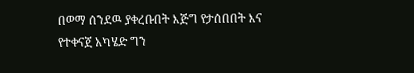በወማ ሰንደዉ ያቀረቡበት እጅግ የታሰበበት እና የተቀናጀ አካሄድ ግን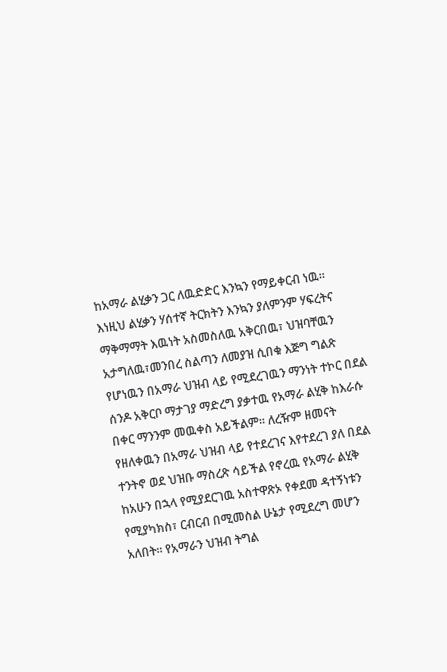ከአማራ ልሂቃን ጋር ለዉድድር እንኳን የማይቀርብ ነዉ፡፡
እነዚህ ልሂቃን ሃሰተኛ ትርክትን እንኳን ያለምንም ሃፍረትና ማቅማማት እዉነት አስመስለዉ አቅርበዉ፣ ህዝባቸዉን አታግለዉ፣መንበረ ስልጣን ለመያዝ ሲበቁ እጅግ ግልጽ የሆነዉን በአማራ ህዝብ ላይ የሚደረገዉን ማንነት ተኮር በደል ሰንዶ አቅርቦ ማታገያ ማድረግ ያቃተዉ የአማራ ልሂቅ ከእራሱ በቀር ማንንም መዉቀስ አይችልም፡፡ ለረዥም ዘመናት የዘለቀዉን በአማራ ህዝብ ላይ የተደረገና እየተደረገ ያለ በደል ተንትኖ ወደ ህዝቡ ማስረጽ ሳይችል የኖረዉ የአማራ ልሂቅ ከአሁን በኋላ የሚያደርገዉ አስተዋጽኦ የቀደመ ዳተኝነቱን የሚያካክስ፣ ርብርብ በሚመስል ሁኔታ የሚደረግ መሆን አለበት፡፡ የአማራን ህዝብ ትግል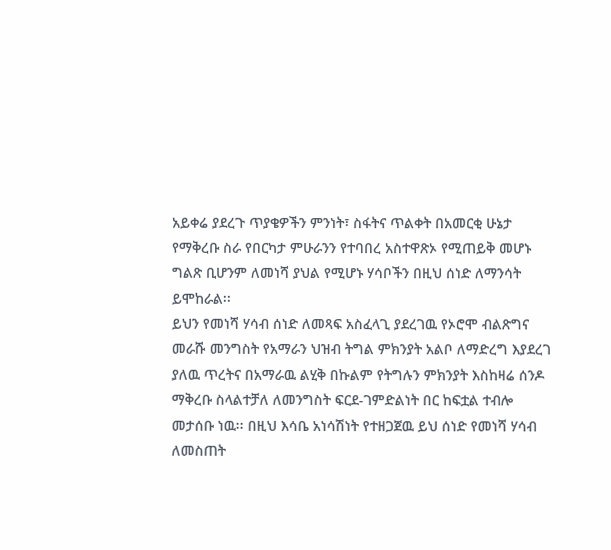አይቀሬ ያደረጉ ጥያቄዎችን ምንነት፣ ስፋትና ጥልቀት በአመርቂ ሁኔታ የማቅረቡ ስራ የበርካታ ምሁራንን የተባበረ አስተዋጽኦ የሚጠይቅ መሆኑ ግልጽ ቢሆንም ለመነሻ ያህል የሚሆኑ ሃሳቦችን በዚህ ሰነድ ለማንሳት ይሞከራል፡፡
ይህን የመነሻ ሃሳብ ሰነድ ለመጻፍ አስፈላጊ ያደረገዉ የኦሮሞ ብልጽግና መራሹ መንግስት የአማራን ህዝብ ትግል ምክንያት አልቦ ለማድረግ እያደረገ ያለዉ ጥረትና በአማራዉ ልሂቅ በኩልም የትግሉን ምክንያት እስከዛሬ ሰንዶ ማቅረቡ ስላልተቻለ ለመንግስት ፍርደ-ገምድልነት በር ከፍቷል ተብሎ መታሰቡ ነዉ፡፡ በዚህ እሳቤ አነሳሽነት የተዘጋጀዉ ይህ ሰነድ የመነሻ ሃሳብ ለመስጠት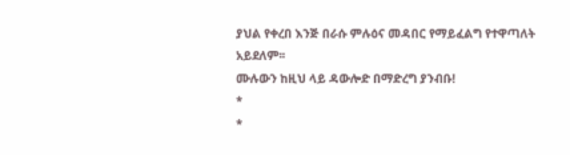ያህል የቀረበ እንጅ በራሱ ምሉዕና መዳበር የማይፈልግ የተዋጣለት አይደለም፡፡
ሙሉውን ከዚህ ላይ ዳውሎድ በማድረግ ያንብቡ!
*
*